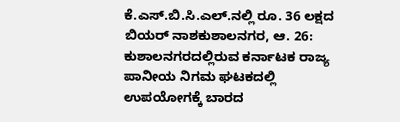ಕೆ.ಎಸ್.ಬಿ.ಸಿ.ಎಲ್.ನಲ್ಲಿ ರೂ. 36 ಲಕ್ಷದ ಬಿಯರ್ ನಾಶಕುಶಾಲನಗರ, ಆ. 26: ಕುಶಾಲನಗರದಲ್ಲಿರುವ ಕರ್ನಾಟಕ ರಾಜ್ಯ ಪಾನೀಯ ನಿಗಮ ಘಟಕದಲ್ಲಿ ಉಪಯೋಗಕ್ಕೆ ಬಾರದ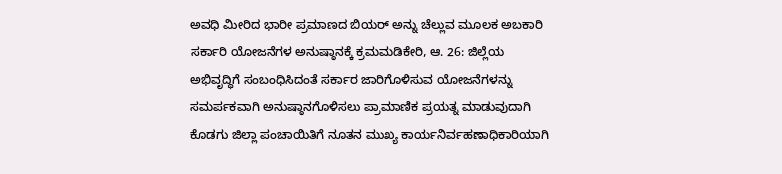ಅವಧಿ ಮೀರಿದ ಭಾರೀ ಪ್ರಮಾಣದ ಬಿಯರ್ ಅನ್ನು ಚೆಲ್ಲುವ ಮೂಲಕ ಅಬಕಾರಿ
ಸರ್ಕಾರಿ ಯೋಜನೆಗಳ ಅನುಷ್ಠಾನಕ್ಕೆ ಕ್ರಮಮಡಿಕೇರಿ, ಆ. 26: ಜಿಲ್ಲೆಯ ಅಭಿವೃದ್ಧಿಗೆ ಸಂಬಂಧಿಸಿದಂತೆ ಸರ್ಕಾರ ಜಾರಿಗೊಳಿಸುವ ಯೋಜನೆಗಳನ್ನು ಸಮರ್ಪಕವಾಗಿ ಅನುಷ್ಠಾನಗೊಳಿಸಲು ಪ್ರಾಮಾಣಿಕ ಪ್ರಯತ್ನ ಮಾಡುವುದಾಗಿ ಕೊಡಗು ಜಿಲ್ಲಾ ಪಂಚಾಯಿತಿಗೆ ನೂತನ ಮುಖ್ಯ ಕಾರ್ಯನಿರ್ವಹಣಾಧಿಕಾರಿಯಾಗಿ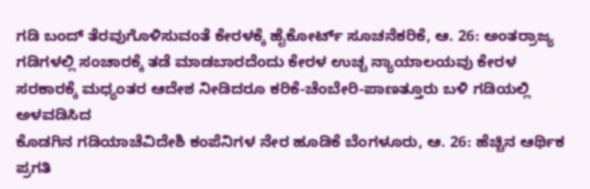ಗಡಿ ಬಂದ್ ತೆರವುಗೊಳಿಸುವಂತೆ ಕೇರಳಕ್ಕೆ ಹೈಕೋರ್ಟ್ ಸೂಚನೆಕರಿಕೆ, ಆ. 26: ಅಂತರ್ರಾಜ್ಯ ಗಡಿಗಳಲ್ಲಿ ಸಂಚಾರಕ್ಕೆ ತಡೆ ಮಾಡಬಾರದೆಂದು ಕೇರಳ ಉಚ್ಚ ನ್ಯಾಯಾಲಯವು ಕೇರಳ ಸರಕಾರಕ್ಕೆ ಮಧ್ಯಂತರ ಆದೇಶ ನೀಡಿದರೂ ಕರಿಕೆ-ಚೆಂಬೇರಿ-ಪಾಣತ್ತೂರು ಬಳಿ ಗಡಿಯಲ್ಲಿ ಅಳವಡಿಸಿದ
ಕೊಡಗಿನ ಗಡಿಯಾಚೆವಿದೇಶಿ ಕಂಪೆನಿಗಳ ನೇರ ಹೂಡಿಕೆ ಬೆಂಗಳೂರು, ಆ. 26: ಹೆಚ್ಚಿನ ಆರ್ಥಿಕ ಪ್ರಗತಿ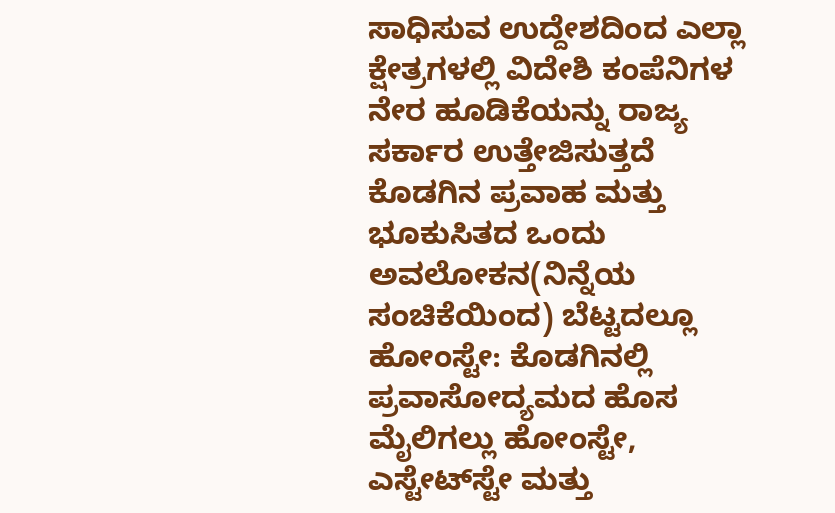ಸಾಧಿಸುವ ಉದ್ದೇಶದಿಂದ ಎಲ್ಲಾ ಕ್ಷೇತ್ರಗಳಲ್ಲಿ ವಿದೇಶಿ ಕಂಪೆನಿಗಳ ನೇರ ಹೂಡಿಕೆಯನ್ನು ರಾಜ್ಯ ಸರ್ಕಾರ ಉತ್ತೇಜಿಸುತ್ತದೆ
ಕೊಡಗಿನ ಪ್ರವಾಹ ಮತ್ತು ಭೂಕುಸಿತದ ಒಂದು ಅವಲೋಕನ(ನಿನ್ನೆಯ ಸಂಚಿಕೆಯಿಂದ) ಬೆಟ್ಟದಲ್ಲೂ ಹೋಂಸ್ಟೇ: ಕೊಡಗಿನಲ್ಲಿ ಪ್ರವಾಸೋದ್ಯಮದ ಹೊಸ ಮೈಲಿಗಲ್ಲು ಹೋಂಸ್ಟೇ, ಎಸ್ಟೇಟ್‍ಸ್ಟೇ ಮತ್ತು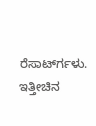ರೆಸಾರ್ಟ್‍ಗಳು. ಇತ್ತೀಚಿನ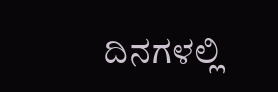ದಿನಗಳಲ್ಲಿ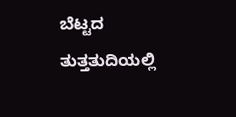ಬೆಟ್ಟದ ತುತ್ತತುದಿಯಲ್ಲಿ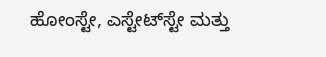ಹೋಂಸ್ಟೇ, ಎಸ್ಟೇಟ್‍ಸ್ಟೇ ಮತ್ತು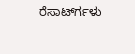ರೆಸಾರ್ಟ್‍ಗಳು